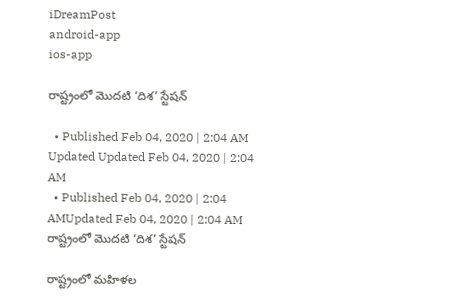iDreamPost
android-app
ios-app

రాష్ట్రంలో మొదటి ‘దిశ’ స్టేషన్‌

  • Published Feb 04, 2020 | 2:04 AM Updated Updated Feb 04, 2020 | 2:04 AM
  • Published Feb 04, 2020 | 2:04 AMUpdated Feb 04, 2020 | 2:04 AM
రాష్ట్రంలో మొదటి ‘దిశ’ స్టేషన్‌

రాష్ట్రంలో మహిళల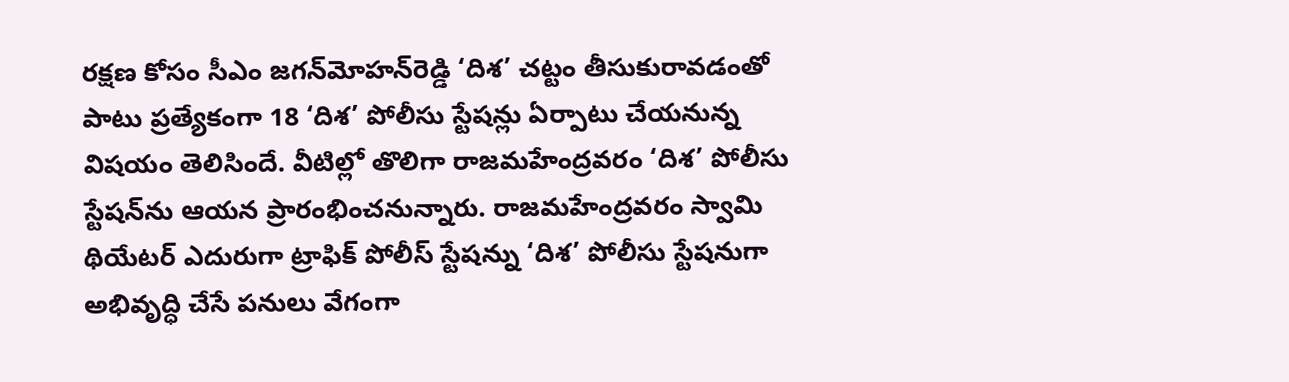రక్షణ కోసం సీఎం జగన్‌మోహన్‌రెడ్డి ‘దిశ’ చట్టం తీసుకురావడంతో పాటు ప్రత్యేకంగా 18 ‘దిశ’ పోలీసు స్టేషన్లు ఏర్పాటు చేయనున్న విషయం తెలిసిందే. వీటిల్లో తొలిగా రాజమహేంద్రవరం ‘దిశ’ పోలీసు స్టేషన్‌ను ఆయన ప్రారంభించనున్నారు. రాజమహేంద్రవరం స్వామి థియేటర్‌ ఎదురుగా ట్రాఫిక్ పోలీస్ స్టేషన్ను ‘దిశ’ పోలీసు స్టేషనుగా అభివృద్ధి చేసే పనులు వేగంగా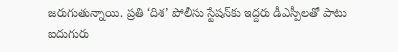జరుగుతున్నాయి. ప్రతి ‘దిశ’ పోలీసు స్టేషన్‌కు ఇద్దరు డీఎస్పీలతో పాటు ఐదుగురు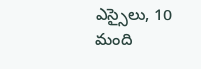ఎస్సైలు, 10 మంది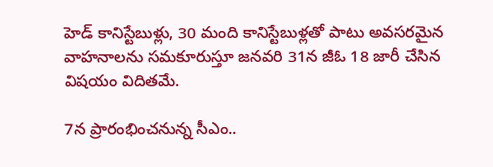హెడ్‌ కానిస్టేబుళ్లు, 30 మంది కానిస్టేబుళ్లతో పాటు అవసరమైన వాహనాలను సమకూరుస్తూ జనవరి 31న జీఓ 18 జారీ చేసిన విషయం విదితమే.

7న ప్రారంభించనున్న సీఎం..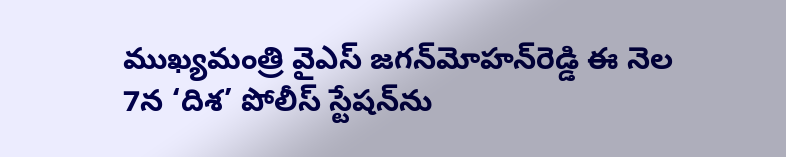ముఖ్యమంత్రి వైఎస్‌ జగన్‌మోహన్‌రెడ్డి ఈ నెల 7న ‘దిశ’ పోలీస్‌ స్టేషన్‌ను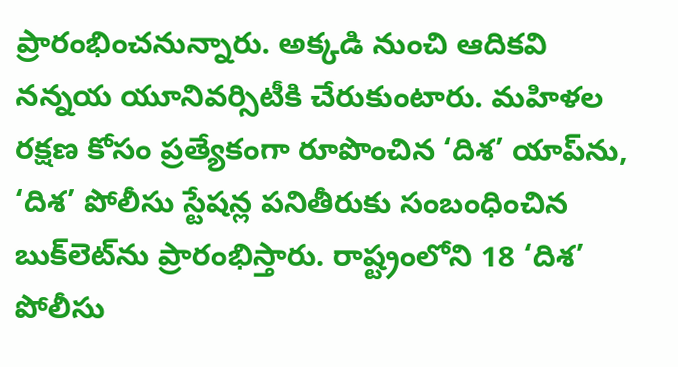ప్రారంభించనున్నారు. అక్కడి నుంచి ఆదికవి నన్నయ యూనివర్సిటీకి చేరుకుంటారు. మహిళల రక్షణ కోసం ప్రత్యేకంగా రూపొంచిన ‘దిశ’ యాప్‌ను, ‘దిశ’ పోలీసు స్టేషన్ల పనితీరుకు సంబంధించిన బుక్‌లెట్‌ను ప్రారంభిస్తారు. రాష్ట్రంలోని 18 ‘దిశ’ పోలీసు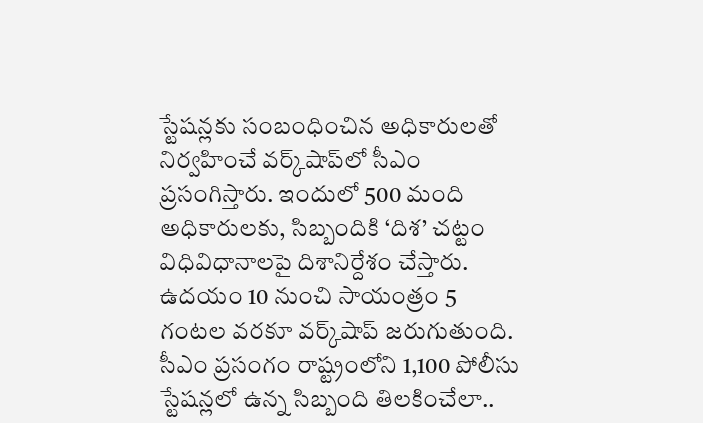స్టేషన్లకు సంబంధించిన అధికారులతో నిర్వహించే వర్క్‌షాప్‌లో సీఎం ప్రసంగిస్తారు. ఇందులో 500 మంది అధికారులకు, సిబ్బందికి ‘దిశ’ చట్టం విధివిధానాలపై దిశానిర్దేశం చేస్తారు. ఉదయం 10 నుంచి సాయంత్రం 5 గంటల వరకూ వర్క్‌షాప్‌ జరుగుతుంది. సీఎం ప్రసంగం రాష్ట్రంలోని 1,100 పోలీసు స్టేషన్లలో ఉన్న సిబ్బంది తిలకించేలా..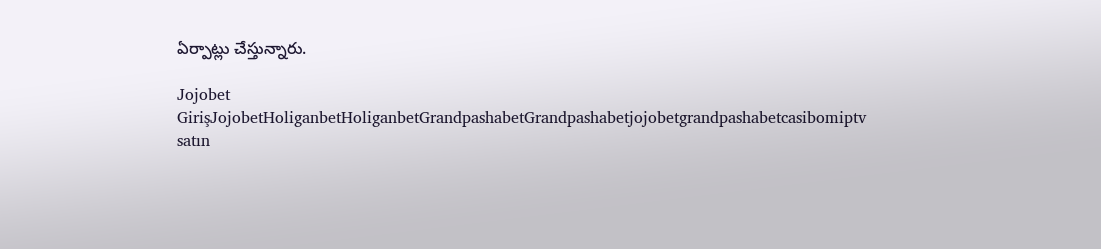ఏర్పాట్లు చేస్తున్నారు.

Jojobet GirişJojobetHoliganbetHoliganbetGrandpashabetGrandpashabetjojobetgrandpashabetcasibomiptv satın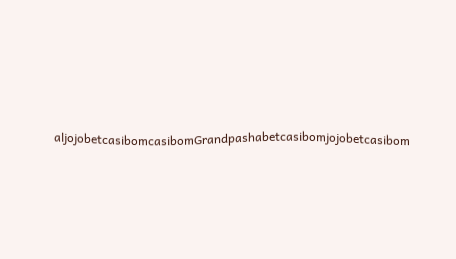aljojobetcasibomcasibomGrandpashabetcasibomjojobetcasibom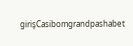girişCasibomgrandpashabet